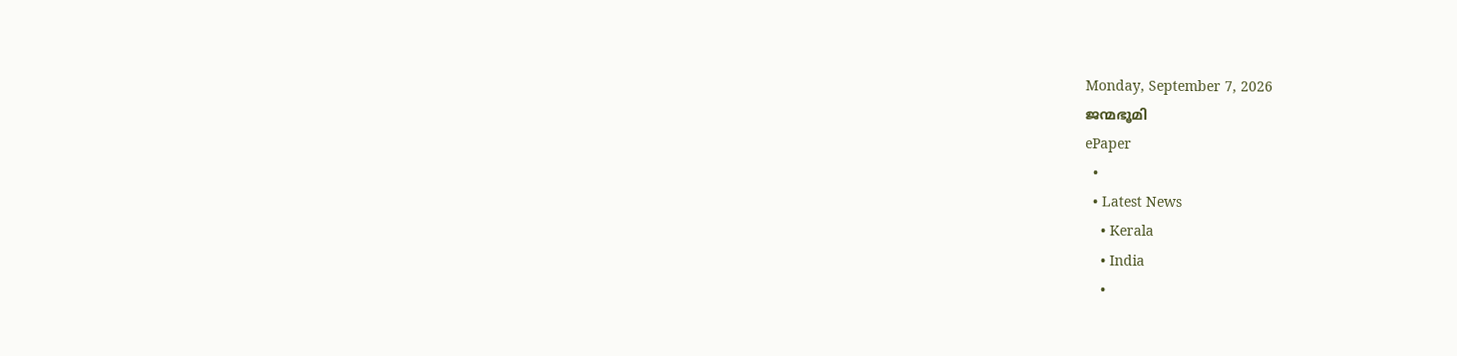Monday, September 7, 2026
ജന്മഭൂമി
ePaper
  •
  • Latest News
    • Kerala
    • India
    •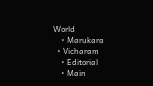World
    • Marukara
  • Vicharam
    • Editorial
    • Main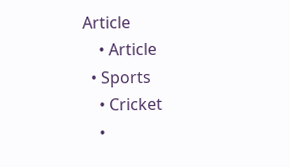Article
    • Article
  • Sports
    • Cricket
    •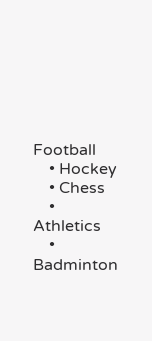Football
    • Hockey
    • Chess
    • Athletics
    • Badminton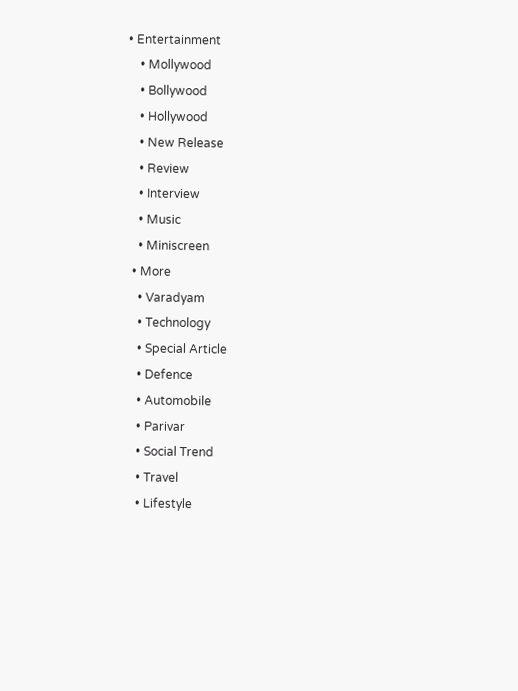• Entertainment
    • Mollywood
    • Bollywood
    • Hollywood
    • New Release
    • Review
    • Interview
    • Music
    • Miniscreen
  • More
    • Varadyam
    • Technology
    • Special Article
    • Defence
    • Automobile
    • Parivar
    • Social Trend
    • Travel
    • Lifestyle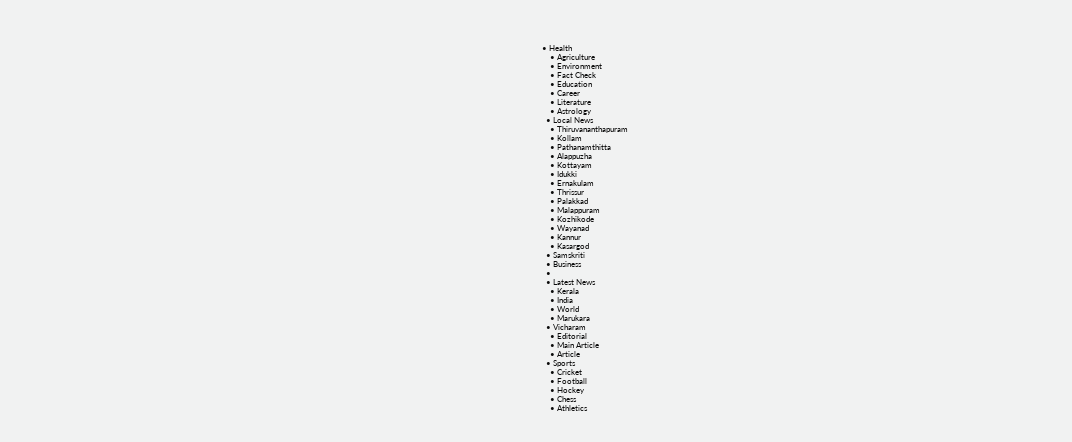• Health
    • Agriculture
    • Environment
    • Fact Check
    • Education
    • Career
    • Literature
    • Astrology
  • Local News
    • Thiruvananthapuram
    • Kollam
    • Pathanamthitta
    • Alappuzha
    • Kottayam
    • Idukki
    • Ernakulam
    • Thrissur
    • Palakkad
    • Malappuram
    • Kozhikode
    • Wayanad
    • Kannur
    • Kasargod
  • Samskriti
  • Business
  •
  • Latest News
    • Kerala
    • India
    • World
    • Marukara
  • Vicharam
    • Editorial
    • Main Article
    • Article
  • Sports
    • Cricket
    • Football
    • Hockey
    • Chess
    • Athletics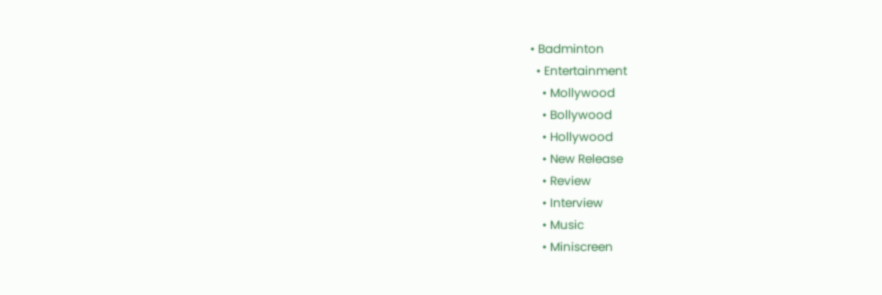• Badminton
  • Entertainment
    • Mollywood
    • Bollywood
    • Hollywood
    • New Release
    • Review
    • Interview
    • Music
    • Miniscreen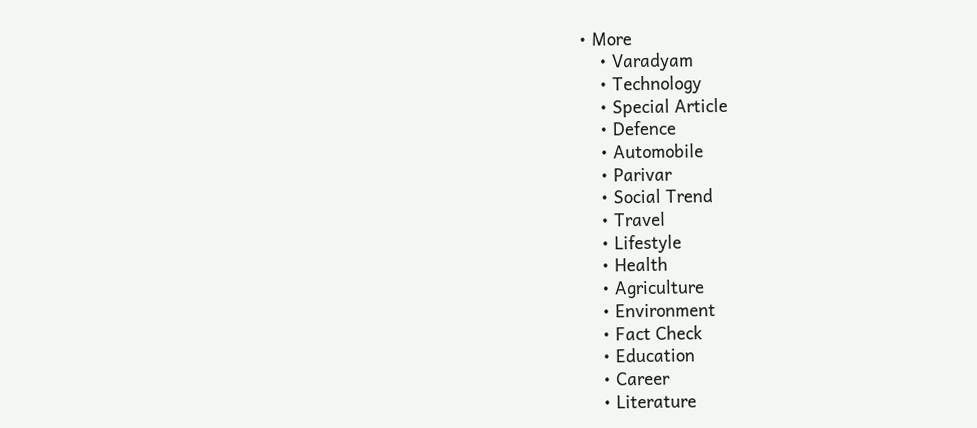• More
    • Varadyam
    • Technology
    • Special Article
    • Defence
    • Automobile
    • Parivar
    • Social Trend
    • Travel
    • Lifestyle
    • Health
    • Agriculture
    • Environment
    • Fact Check
    • Education
    • Career
    • Literature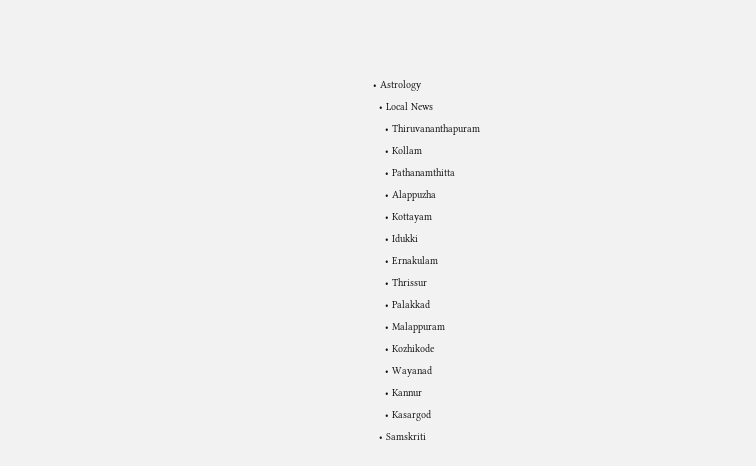• Astrology
  • Local News
    • Thiruvananthapuram
    • Kollam
    • Pathanamthitta
    • Alappuzha
    • Kottayam
    • Idukki
    • Ernakulam
    • Thrissur
    • Palakkad
    • Malappuram
    • Kozhikode
    • Wayanad
    • Kannur
    • Kasargod
  • Samskriti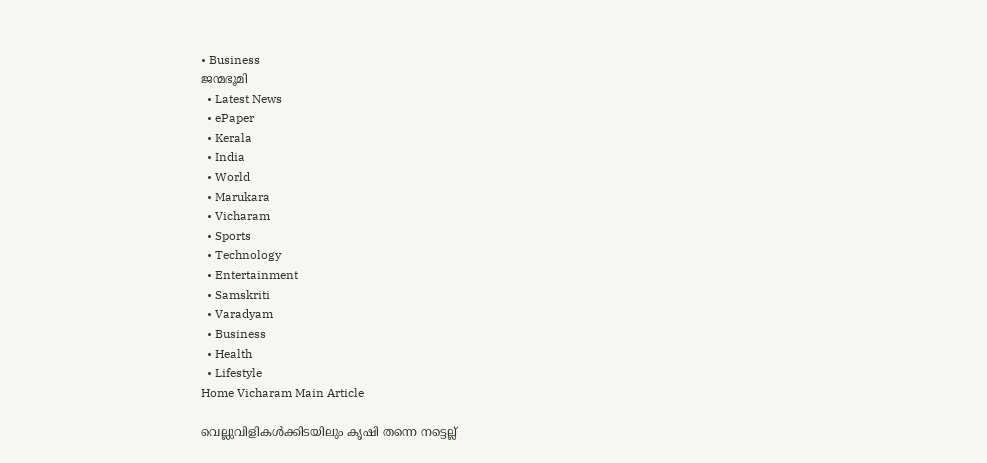• Business
ജന്മഭൂമി
  • Latest News
  • ePaper
  • Kerala
  • India
  • World
  • Marukara
  • Vicharam
  • Sports
  • Technology
  • Entertainment
  • Samskriti
  • Varadyam
  • Business
  • Health
  • Lifestyle
Home Vicharam Main Article

വെല്ലുവിളികള്‍ക്കിടയിലും കൃഷി തന്നെ നട്ടെല്ല്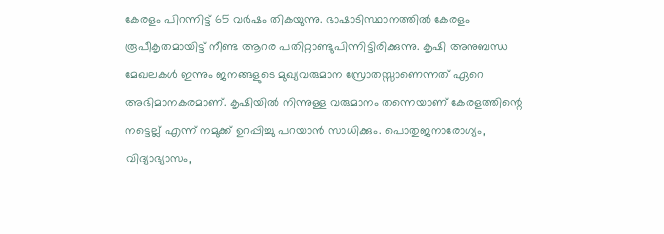കേരളം പിറന്നിട്ട് 65 വര്‍ഷം തികയുന്നു. ഭാഷാടിസ്ഥാനത്തില്‍ കേരളം രൂപീകൃതമായിട്ട് നീണ്ട ആറര പതിറ്റാണ്ടുപിന്നിട്ടിരിക്കുന്നു. കൃഷി അനുബന്ധ മേഖലകള്‍ ഇന്നും ജനങ്ങളുടെ മുഖ്യവരുമാന സ്രോതസ്സാണെന്നത് ഏറെ അഭിമാനകരമാണ്. കൃഷിയില്‍ നിന്നുള്ള വരുമാനം തന്നെയാണ് കേരളത്തിന്റെ നട്ടെല്ല് എന്ന് നമുക്ക് ഉറപ്പിച്ചു പറയാന്‍ സാധിക്കും. പൊതുജനാരോഗ്യം, വിദ്യാഭ്യാസം,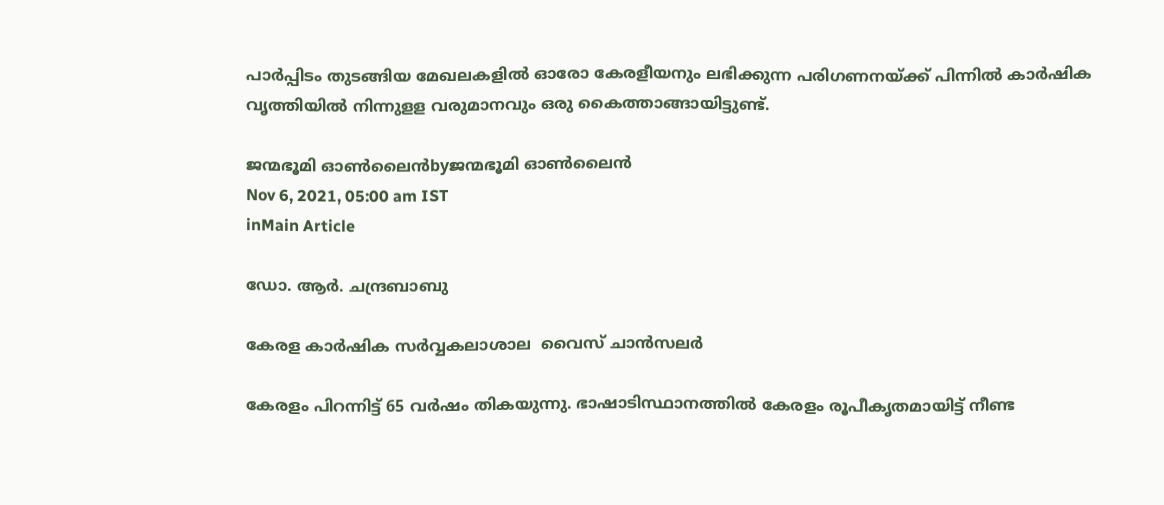പാര്‍പ്പിടം തുടങ്ങിയ മേഖലകളില്‍ ഓരോ കേരളീയനും ലഭിക്കുന്ന പരിഗണനയ്‌ക്ക് പിന്നില്‍ കാര്‍ഷിക വൃത്തിയില്‍ നിന്നുളള വരുമാനവും ഒരു കൈത്താങ്ങായിട്ടുണ്ട്.

ജന്മഭൂമി ഓണ്‍ലൈന്‍byജന്മഭൂമി ഓണ്‍ലൈന്‍
Nov 6, 2021, 05:00 am IST
inMain Article

ഡോ. ആര്‍. ചന്ദ്രബാബു

കേരള കാര്‍ഷിക സര്‍വ്വകലാശാല  വൈസ് ചാന്‍സലര്‍

കേരളം പിറന്നിട്ട് 65 വര്‍ഷം തികയുന്നു. ഭാഷാടിസ്ഥാനത്തില്‍ കേരളം രൂപീകൃതമായിട്ട് നീണ്ട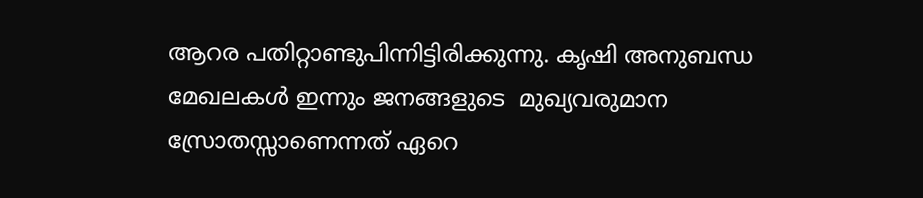ആറര പതിറ്റാണ്ടുപിന്നിട്ടിരിക്കുന്നു. കൃഷി അനുബന്ധ മേഖലകള്‍ ഇന്നും ജനങ്ങളുടെ  മുഖ്യവരുമാന സ്രോതസ്സാണെന്നത് ഏറെ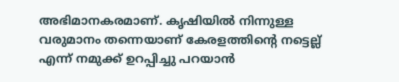അഭിമാനകരമാണ്. കൃഷിയില്‍ നിന്നുള്ള വരുമാനം തന്നെയാണ് കേരളത്തിന്റെ നട്ടെല്ല് എന്ന് നമുക്ക് ഉറപ്പിച്ചു പറയാന്‍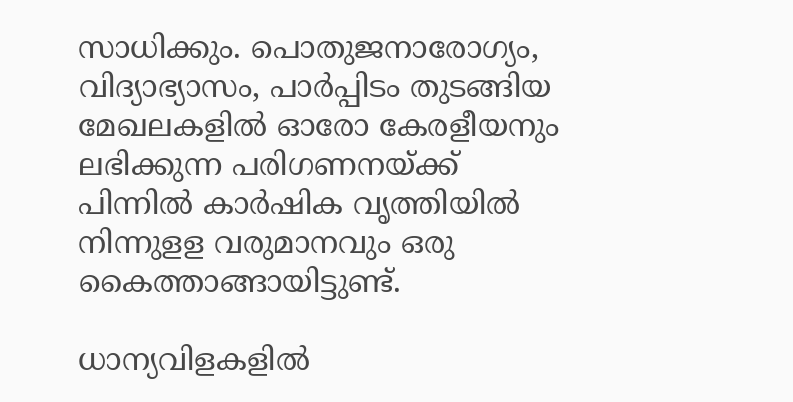സാധിക്കും. പൊതുജനാരോഗ്യം, വിദ്യാഭ്യാസം, പാര്‍പ്പിടം തുടങ്ങിയ മേഖലകളില്‍ ഓരോ കേരളീയനും  ലഭിക്കുന്ന പരിഗണനയ്‌ക്ക് പിന്നില്‍ കാര്‍ഷിക വൃത്തിയില്‍ നിന്നുളള വരുമാനവും ഒരു കൈത്താങ്ങായിട്ടുണ്ട്.

ധാന്യവിളകളില്‍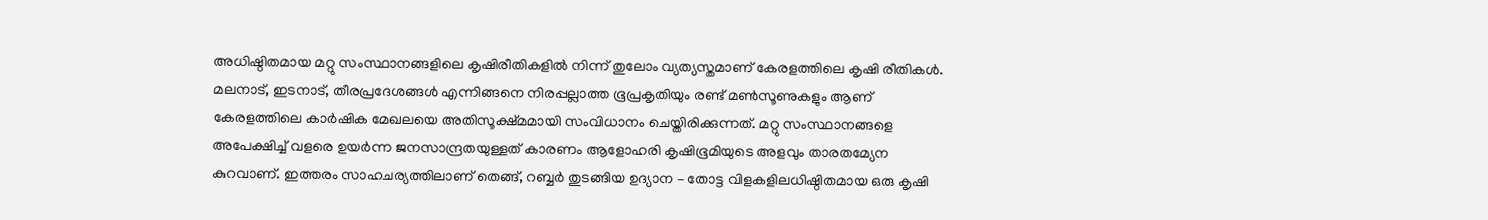അധിഷ്ഠിതമായ മറ്റു സംസ്ഥാനങ്ങളിലെ കൃഷിരീതികളില്‍ നിന്ന് തുലോം വ്യത്യസ്തമാണ് കേരളത്തിലെ കൃഷി രീതികള്‍. മലനാട്, ഇടനാട്, തീരപ്രദേശങ്ങള്‍ എന്നിങ്ങനെ നിരപ്പല്ലാത്ത ഭൂപ്രകൃതിയും രണ്ട് മണ്‍സൂണുകളും ആണ് കേരളത്തിലെ കാര്‍ഷിക മേഖലയെ അതിസൂക്ഷ്മമായി സംവിധാനം ചെയ്തിരിക്കുന്നത്. മറ്റു സംസ്ഥാനങ്ങളെ അപേക്ഷിച്ച് വളരെ ഉയര്‍ന്ന ജനസാന്ദ്രതയുള്ളത് കാരണം ആളോഹരി കൃഷിഭൂമിയുടെ അളവും താരതമ്യേന കുറവാണ്. ഇത്തരം സാഹചര്യത്തിലാണ് തെങ്ങ്, റബ്ബര്‍ തുടങ്ങിയ ഉദ്യാന – തോട്ട വിളകളിലധിഷ്ഠിതമായ ഒരു കൃഷി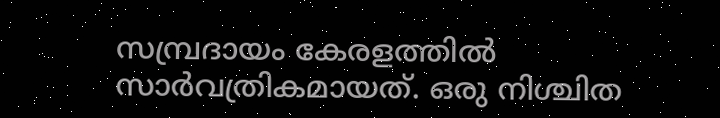സമ്പ്രദായം കേരളത്തില്‍ സാര്‍വത്രികമായത്. ഒരു നിശ്ചിത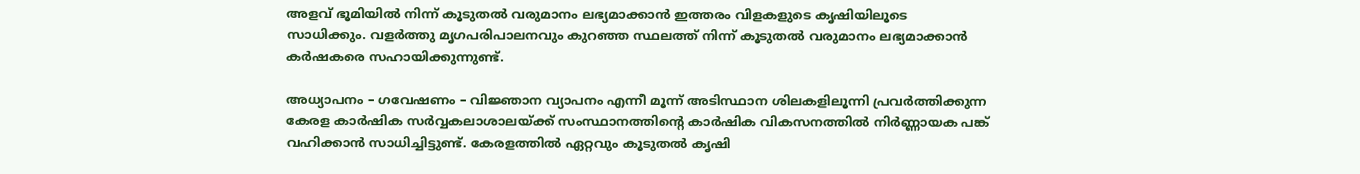അളവ് ഭൂമിയില്‍ നിന്ന് കൂടുതല്‍ വരുമാനം ലഭ്യമാക്കാന്‍ ഇത്തരം വിളകളുടെ കൃഷിയിലൂടെ സാധിക്കും. വളര്‍ത്തു മൃഗപരിപാലനവും കുറഞ്ഞ സ്ഥലത്ത് നിന്ന് കൂടുതല്‍ വരുമാനം ലഭ്യമാക്കാന്‍ കര്‍ഷകരെ സഹായിക്കുന്നുണ്ട്.

അധ്യാപനം – ഗവേഷണം – വിജ്ഞാന വ്യാപനം എന്നീ മൂന്ന് അടിസ്ഥാന ശിലകളിലൂന്നി പ്രവര്‍ത്തിക്കുന്ന കേരള കാര്‍ഷിക സര്‍വ്വകലാശാലയ്‌ക്ക് സംസ്ഥാനത്തിന്റെ കാര്‍ഷിക വികസനത്തില്‍ നിര്‍ണ്ണായക പങ്ക് വഹിക്കാന്‍ സാധിച്ചിട്ടുണ്ട്. കേരളത്തില്‍ ഏറ്റവും കൂടുതല്‍ കൃഷി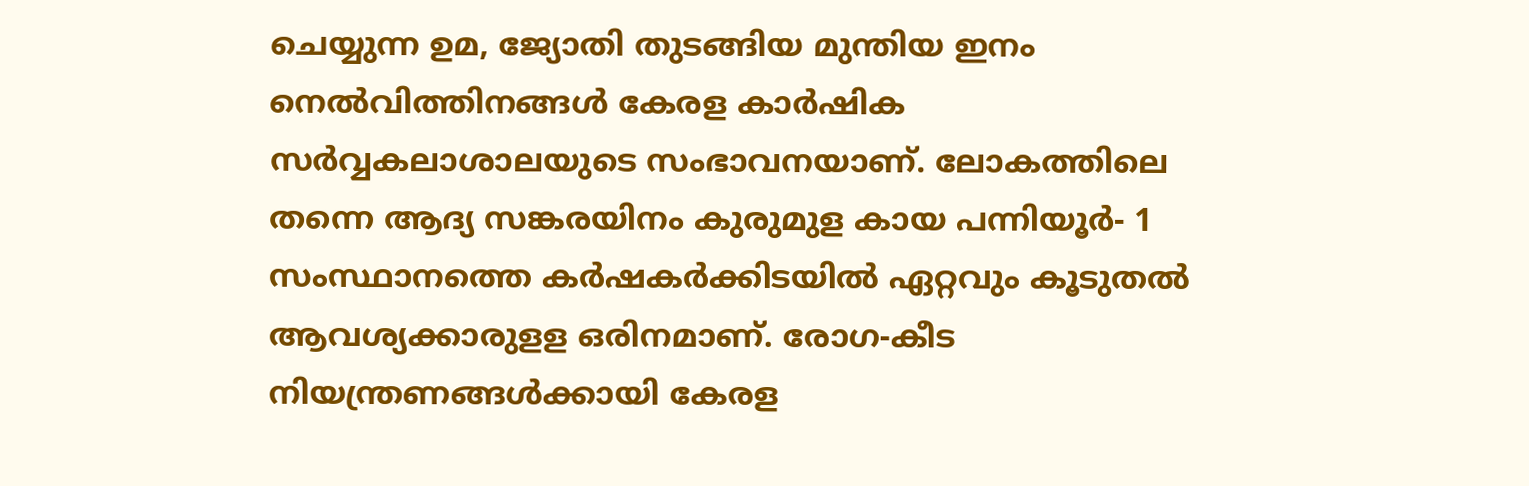ചെയ്യുന്ന ഉമ, ജ്യോതി തുടങ്ങിയ മുന്തിയ ഇനം നെല്‍വിത്തിനങ്ങള്‍ കേരള കാര്‍ഷിക സര്‍വ്വകലാശാലയുടെ സംഭാവനയാണ്. ലോകത്തിലെ തന്നെ ആദ്യ സങ്കരയിനം കുരുമുള കായ പന്നിയൂര്‍- 1 സംസ്ഥാനത്തെ കര്‍ഷകര്‍ക്കിടയില്‍ ഏറ്റവും കൂടുതല്‍ ആവശ്യക്കാരുളള ഒരിനമാണ്. രോഗ-കീട നിയന്ത്രണങ്ങള്‍ക്കായി കേരള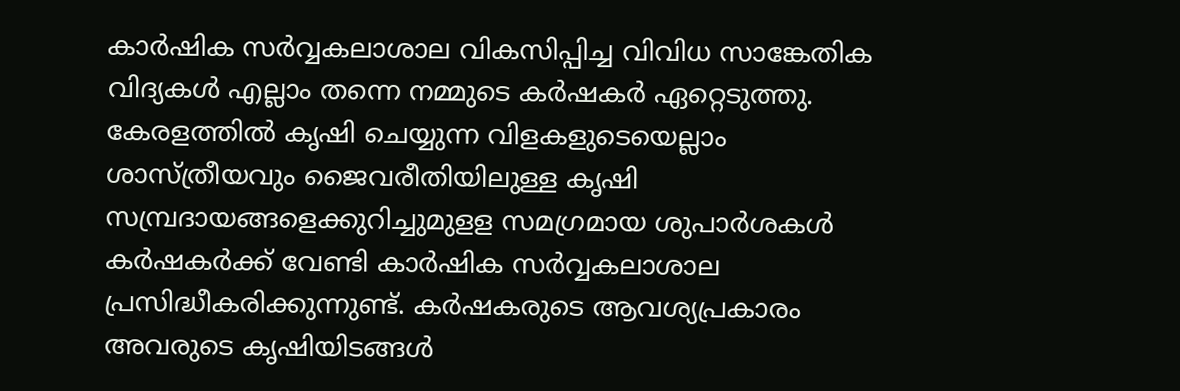കാര്‍ഷിക സര്‍വ്വകലാശാല വികസിപ്പിച്ച വിവിധ സാങ്കേതിക വിദ്യകള്‍ എല്ലാം തന്നെ നമ്മുടെ കര്‍ഷകര്‍ ഏറ്റെടുത്തു. കേരളത്തില്‍ കൃഷി ചെയ്യുന്ന വിളകളുടെയെല്ലാം ശാസ്ത്രീയവും ജൈവരീതിയിലുള്ള കൃഷി സമ്പ്രദായങ്ങളെക്കുറിച്ചുമുളള സമഗ്രമായ ശുപാര്‍ശകള്‍ കര്‍ഷകര്‍ക്ക് വേണ്ടി കാര്‍ഷിക സര്‍വ്വകലാശാല പ്രസിദ്ധീകരിക്കുന്നുണ്ട്. കര്‍ഷകരുടെ ആവശ്യപ്രകാരം അവരുടെ കൃഷിയിടങ്ങള്‍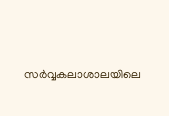സര്‍വ്വകലാശാലയിലെ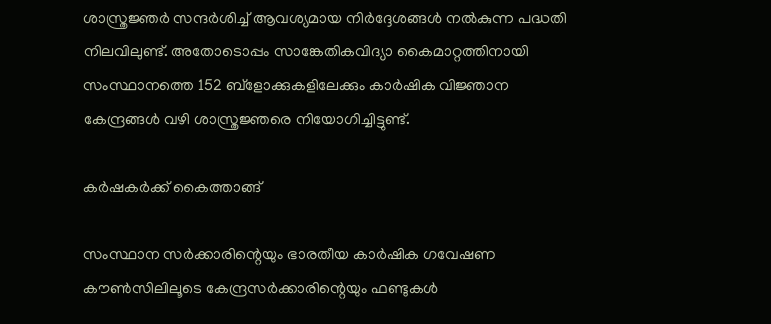ശാസ്ത്രജ്ഞര്‍ സന്ദര്‍ശിച്ച് ആവശ്യമായ നിര്‍ദ്ദേശങ്ങള്‍ നല്‍കുന്ന പദ്ധതി നിലവിലുണ്ട്. അതോടൊപ്പം സാങ്കേതികവിദ്യാ കൈമാറ്റത്തിനായി സംസ്ഥാനത്തെ 152 ബ്‌ളോക്കുകളിലേക്കും കാര്‍ഷിക വിജ്ഞാന കേന്ദ്രങ്ങള്‍ വഴി ശാസ്ത്രജ്ഞരെ നിയോഗിച്ചിട്ടുണ്ട്.

കര്‍ഷകര്‍ക്ക് കൈത്താങ്ങ്

സംസ്ഥാന സര്‍ക്കാരിന്റെയും ഭാരതീയ കാര്‍ഷിക ഗവേഷണ കൗണ്‍സിലിലൂടെ കേന്ദ്രസര്‍ക്കാരിന്റെയും ഫണ്ടുകള്‍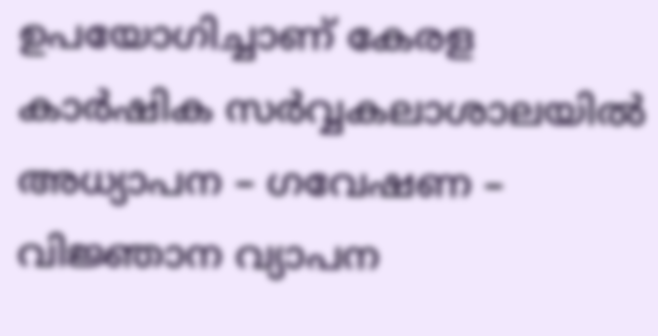ഉപയോഗിച്ചാണ് കേരള കാര്‍ഷിക സര്‍വ്വകലാശാലയില്‍ അധ്യാപന – ഗവേഷണ – വിജ്ഞാന വ്യാപന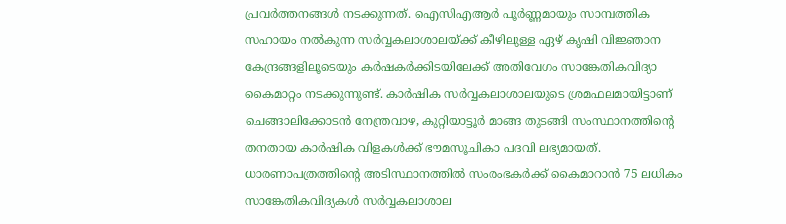പ്രവര്‍ത്തനങ്ങള്‍ നടക്കുന്നത്. ഐസിഎആര്‍ പൂര്‍ണ്ണമായും സാമ്പത്തിക സഹായം നല്‍കുന്ന സര്‍വ്വകലാശാലയ്‌ക്ക് കീഴിലുള്ള ഏഴ് കൃഷി വിജ്ഞാന കേന്ദ്രങ്ങളിലൂടെയും കര്‍ഷകര്‍ക്കിടയിലേക്ക് അതിവേഗം സാങ്കേതികവിദ്യാ കൈമാറ്റം നടക്കുന്നുണ്ട്. കാര്‍ഷിക സര്‍വ്വകലാശാലയുടെ ശ്രമഫലമായിട്ടാണ് ചെങ്ങാലിക്കോടന്‍ നേന്ത്രവാഴ, കുറ്റിയാട്ടൂര്‍ മാങ്ങ തുടങ്ങി സംസ്ഥാനത്തിന്റെ തനതായ കാര്‍ഷിക വിളകള്‍ക്ക് ഭൗമസൂചികാ പദവി ലഭ്യമായത്. ധാരണാപത്രത്തിന്റെ അടിസ്ഥാനത്തില്‍ സംരംഭകര്‍ക്ക് കൈമാറാന്‍ 75 ലധികം സാങ്കേതികവിദ്യകള്‍ സര്‍വ്വകലാശാല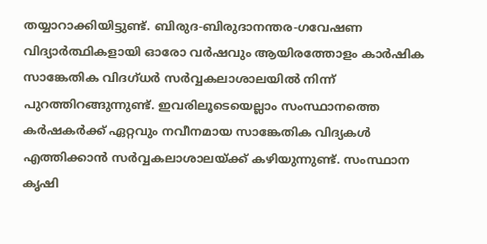തയ്യാറാക്കിയിട്ടുണ്ട്. ബിരുദ-ബിരുദാനന്തര-ഗവേഷണ വിദ്യാര്‍ത്ഥികളായി ഓരോ വര്‍ഷവും ആയിരത്തോളം കാര്‍ഷിക സാങ്കേതിക വിദഗ്ധര്‍ സര്‍വ്വകലാശാലയില്‍ നിന്ന് പുറത്തിറങ്ങുന്നുണ്ട്. ഇവരിലൂടെയെല്ലാം സംസ്ഥാനത്തെ കര്‍ഷകര്‍ക്ക് ഏറ്റവും നവീനമായ സാങ്കേതിക വിദ്യകള്‍ എത്തിക്കാന്‍ സര്‍വ്വകലാശാലയ്‌ക്ക് കഴിയുന്നുണ്ട്. സംസ്ഥാന കൃഷി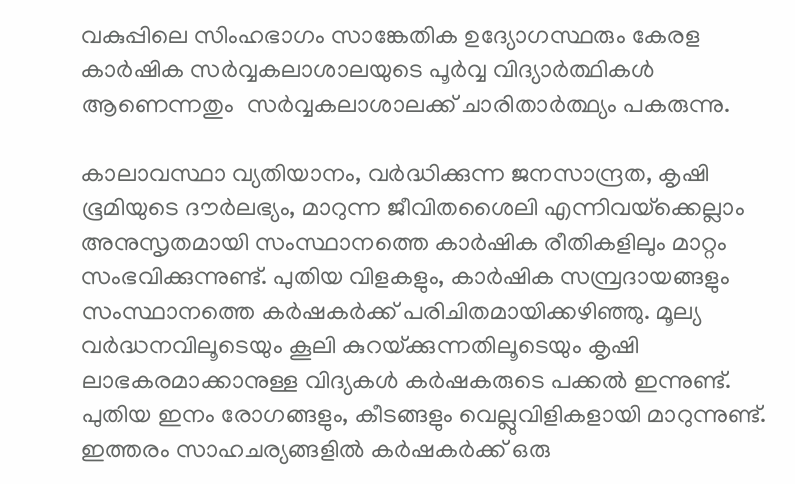വകുപ്പിലെ സിംഹഭാഗം സാങ്കേതിക ഉദ്യോഗസ്ഥരും കേരള കാര്‍ഷിക സര്‍വ്വകലാശാലയുടെ പൂര്‍വ്വ വിദ്യാര്‍ത്ഥികള്‍ ആണെന്നതും  സര്‍വ്വകലാശാലക്ക് ചാരിതാര്‍ത്ഥ്യം പകരുന്നു.

കാലാവസ്ഥാ വ്യതിയാനം, വര്‍ദ്ധിക്കുന്ന ജനസാന്ദ്രത, കൃഷി ഭൂമിയുടെ ദൗര്‍ലഭ്യം, മാറുന്ന ജീവിതശൈലി എന്നിവയ്‌ക്കെല്ലാം അനുസൃതമായി സംസ്ഥാനത്തെ കാര്‍ഷിക രീതികളിലും മാറ്റം സംഭവിക്കുന്നുണ്ട്. പുതിയ വിളകളും, കാര്‍ഷിക സമ്പ്രദായങ്ങളും സംസ്ഥാനത്തെ കര്‍ഷകര്‍ക്ക് പരിചിതമായിക്കഴിഞ്ഞു. മൂല്യ വര്‍ദ്ധനവിലൂടെയും കൂലി കുറയ്‌ക്കുന്നതിലൂടെയും കൃഷി ലാഭകരമാക്കാനുള്ള വിദ്യകള്‍ കര്‍ഷകരുടെ പക്കല്‍ ഇന്നുണ്ട്. പുതിയ ഇനം രോഗങ്ങളും, കീടങ്ങളും വെല്ലുവിളികളായി മാറുന്നുണ്ട്. ഇത്തരം സാഹചര്യങ്ങളില്‍ കര്‍ഷകര്‍ക്ക് ഒരു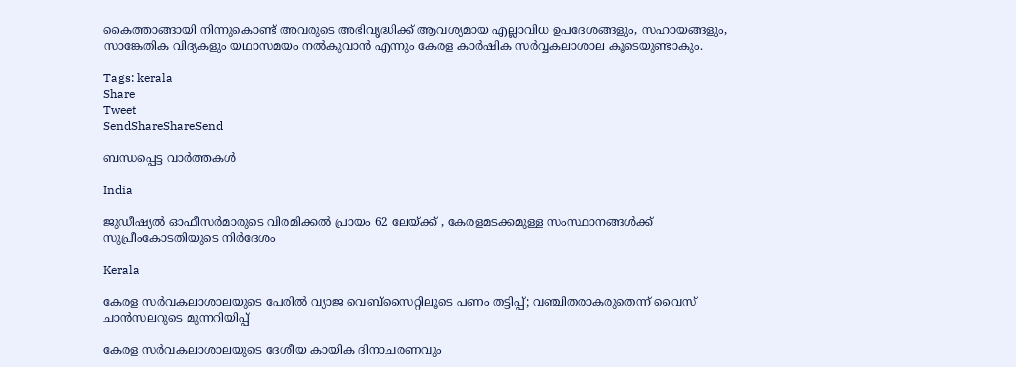കൈത്താങ്ങായി നിന്നുകൊണ്ട് അവരുടെ അഭിവൃദ്ധിക്ക് ആവശ്യമായ എല്ലാവിധ ഉപദേശങ്ങളും, സഹായങ്ങളും, സാങ്കേതിക വിദ്യകളും യഥാസമയം നല്‍കുവാന്‍ എന്നും കേരള കാര്‍ഷിക സര്‍വ്വകലാശാല കൂടെയുണ്ടാകും.

Tags: kerala
Share
Tweet
SendShareShareSend

ബന്ധപ്പെട്ട വാര്‍ത്തകള്‍

India

ജുഡീഷ്യല്‍ ഓഫീസര്‍മാരുടെ വിരമിക്കല്‍ പ്രായം 62 ലേയ്‌ക്ക് , കേരളമടക്കമുള്ള സംസ്ഥാനങ്ങള്‍ക്ക് സുപ്രീംകോടതിയുടെ നിര്‍ദേശം

Kerala

കേരള സര്‍വകലാശാലയുടെ പേരില്‍ വ്യാജ വെബ്സൈറ്റിലൂടെ പണം തട്ടിപ്പ്; വഞ്ചിതരാകരുതെന്ന് വൈസ് ചാന്‍സലറുടെ മുന്നറിയിപ്പ്

കേരള സര്‍വകലാശാലയുടെ ദേശീയ കായിക ദിനാചരണവും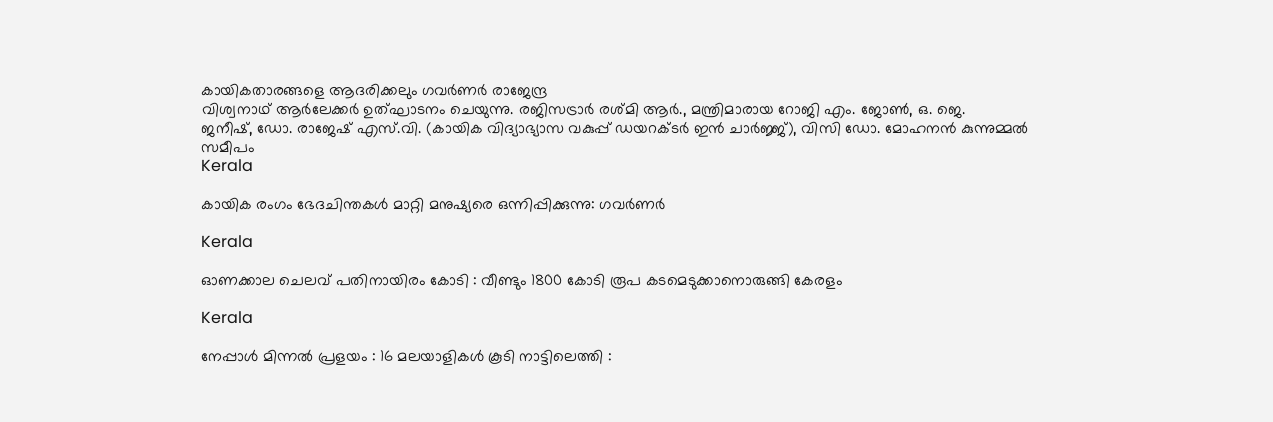കായികതാരങ്ങളെ ആദരിക്കലും ഗവര്‍ണര്‍ രാജേന്ദ്ര
വിശ്വനാഥ് ആര്‍ലേക്കര്‍ ഉത്ഘാടനം ചെയുന്നു. രജിസട്രാര്‍ രശ്മി ആര്‍., മന്ത്രിമാരായ റോജി എം. ജോണ്‍, ഒ. ജെ.
ജനീഷ്, ഡോ. രാജേഷ് എസ്.വി. (കായിക വിദ്യാഭ്യാസ വകുപ്പ് ഡയറക്ടര്‍ ഇന്‍ ചാര്‍ജ്ജ്), വിസി ഡോ. മോഹനന്‍ കുന്നുമ്മല്‍ സമീപം
Kerala

കായിക രംഗം ഭേദചിന്തകള്‍ മാറ്റി മനുഷ്യരെ ഒന്നിപ്പിക്കുന്നു: ഗവര്‍ണര്‍

Kerala

ഓണക്കാല ചെലവ് പതിനായിരം കോടി : വീണ്ടും 1800 കോടി രൂപ കടമെടുക്കാനൊരുങ്ങി കേരളം

Kerala

നേപ്പാൾ മിന്നൽ പ്രളയം : 16 മലയാളികള്‍ കൂടി നാട്ടിലെത്തി :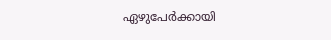ഏഴുപേര്‍ക്കായി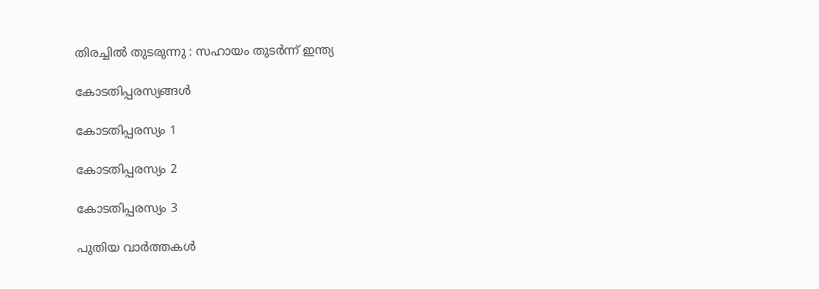തിരച്ചില്‍ തുടരുന്നു : സഹായം തുടർന്ന് ഇന്ത്യ

കോടതിപ്പരസ്യങ്ങള്‍

കോടതിപ്പരസ്യം 1

കോടതിപ്പരസ്യം 2

കോടതിപ്പരസ്യം 3

പുതിയ വാര്‍ത്തകള്‍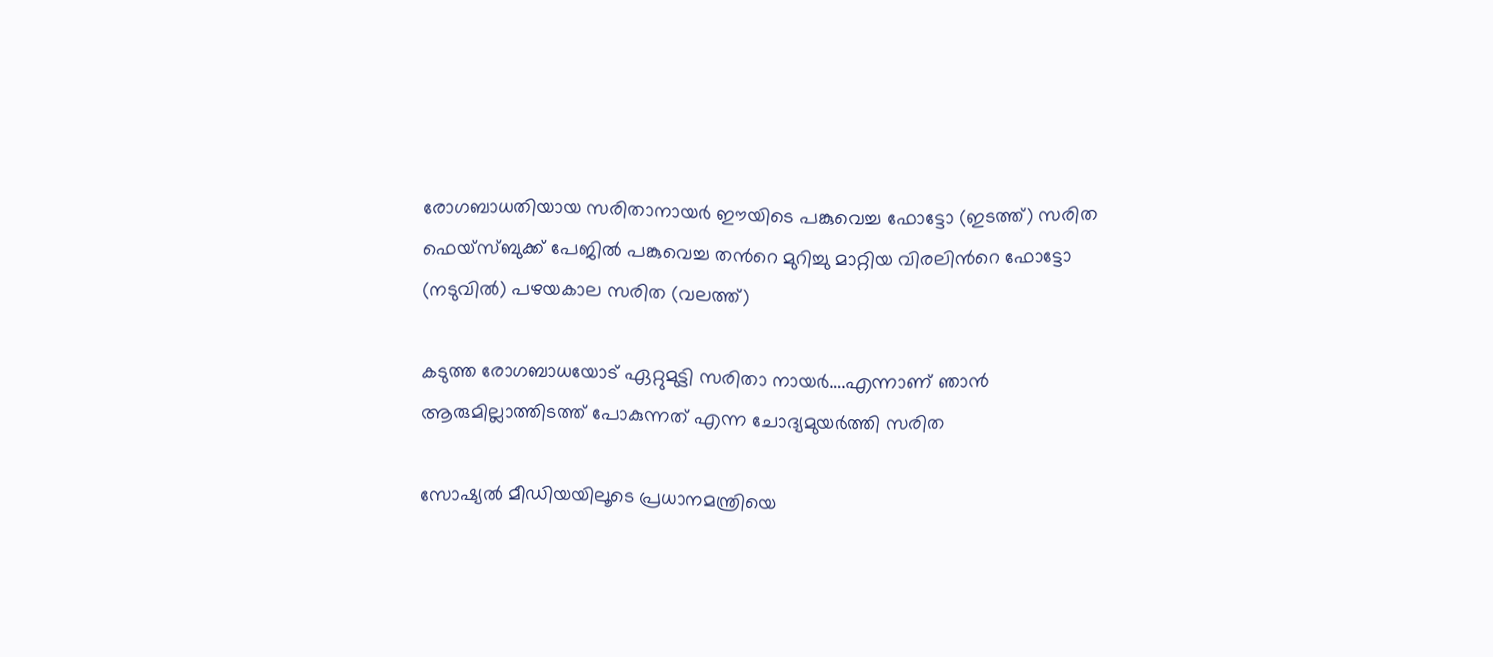രോഗബാധതിയായ സരിതാനായര്‍ ഈയിടെ പങ്കുവെച്ച ഫോട്ടോ (ഇടത്ത്) സരിത ഫെയ്സ്ബുക്ക് പേജില്‍ പങ്കുവെച്ച തന്‍റെ മുറിച്ചു മാറ്റിയ വിരലിന്‍റെ ഫോട്ടോ (നടുവില്‍) പഴയകാല സരിത (വലത്ത്)

കടുത്ത രോഗബാധയോട് ഏറ്റുമുട്ടി സരിതാ നായര്‍….എന്നാണ് ഞാന്‍ ആരുമില്ലാത്തിടത്ത് പോകുന്നത് എന്ന ചോദ്യമുയര്‍ത്തി സരിത

സോഷ്യൽ മീഡിയയിലൂടെ പ്രധാനമന്ത്രിയെ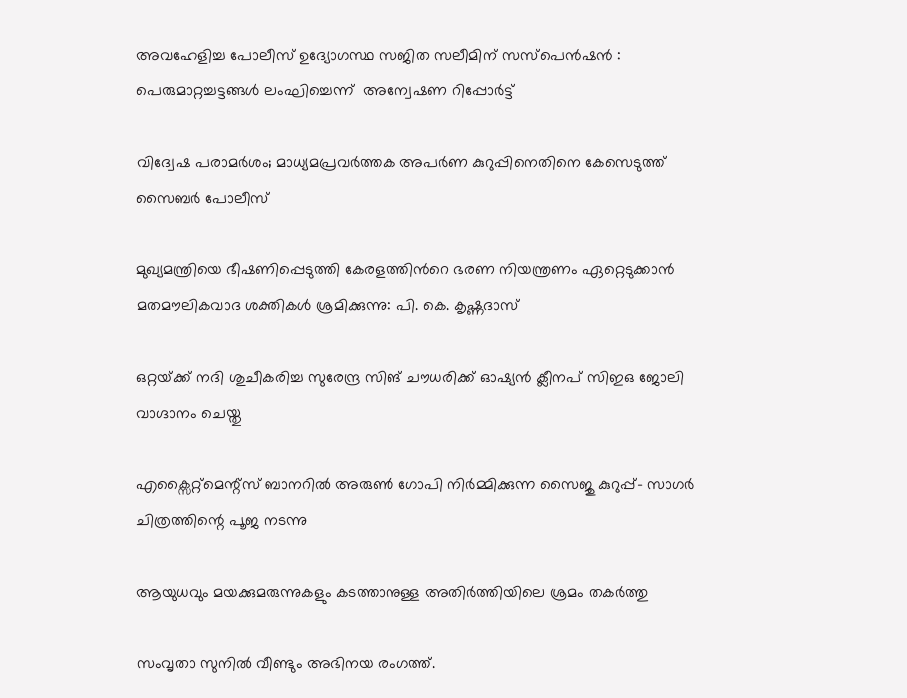അവഹേളിച്ച പോലീസ് ഉദ്യോഗസ്ഥ സജിത സലീമിന് സസ്പെൻഷൻ : പെരുമാറ്റച്ചട്ടങ്ങൾ ലംഘിച്ചെന്ന്  അന്വേഷണ റിപ്പോർട്ട്

വിദ്വേഷ പരാമർശം; മാധ്യമപ്രവർത്തക അപർണ കുറുപ്പിനെതിനെ കേസെടുത്ത് സൈബർ പോലീസ്

മുഖ്യമന്ത്രിയെ ഭീഷണിപ്പെടുത്തി കേരളത്തിൻറെ ഭരണ നിയന്ത്രണം ഏറ്റെടുക്കാൻ മതമൗലികവാദ ശക്തികൾ ശ്രമിക്കുന്നു: പി. കെ. കൃഷ്ണദാസ്

ഒറ്റയ്‌ക്ക് നദി ശുചീകരിച്ച സുരേന്ദ്ര സിങ് ചൗധരിക്ക് ഓഷ്യൻ ക്ലീനപ് സിഇഒ ജോലി വാഗ്ദാനം ചെയ്തു

എക്സൈറ്റ്മെന്റ്സ് ബാനറിൽ അരുൺ ഗോപി നിർമ്മിക്കുന്ന സൈജു കുറുപ്പ്- സാഗർ ചിത്രത്തിന്റെ പൂജ നടന്നു

ആയുധവും മയക്കുമരുന്നുകളും കടത്താനുള്ള അതിർത്തിയിലെ ശ്രമം തകർത്തു

സംവൃതാ സുനിൽ വീണ്ടും അഭിനയ രംഗത്ത്.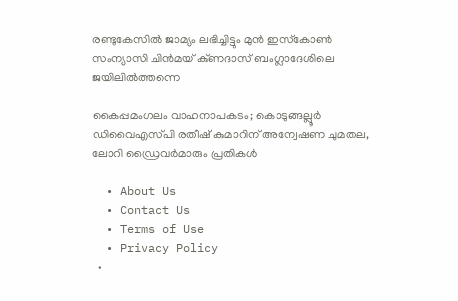രണ്ടുകേസിൽ ജാമ്യം ലഭിച്ചിട്ടും മുൻ ഇസ്‌കോൺ സംന്യാസി ചിൻമയ് കു്ണദാസ് ബംഗ്ലാദേശിലെ ജയിലിൽത്തന്നെ

കൈപ്പമംഗലം വാഹനാപകടം; കൊടുങ്ങല്ലൂർ ഡിവൈഎസ്‍പി രതീഷ് കുമാറിന് അന്വേഷണ ചുമതല, ലോറി ഡ്രൈവർമാരും പ്രതികൾ

  • About Us
  • Contact Us
  • Terms of Use
  • Privacy Policy
  •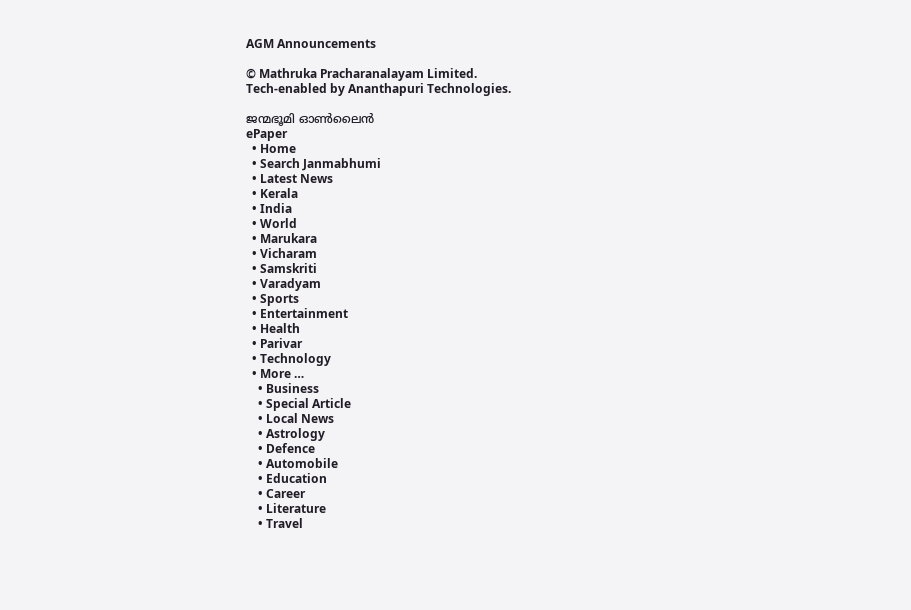AGM Announcements

© Mathruka Pracharanalayam Limited.
Tech-enabled by Ananthapuri Technologies.

ജന്മഭൂമി ഓണ്‍ലൈന്‍
ePaper
  • Home
  • Search Janmabhumi
  • Latest News
  • Kerala
  • India
  • World
  • Marukara
  • Vicharam
  • Samskriti
  • Varadyam
  • Sports
  • Entertainment
  • Health
  • Parivar
  • Technology
  • More …
    • Business
    • Special Article
    • Local News
    • Astrology
    • Defence
    • Automobile
    • Education
    • Career
    • Literature
    • Travel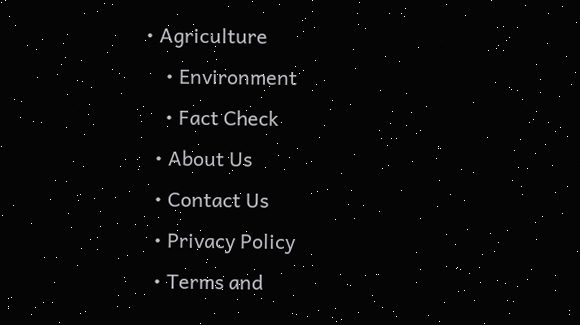• Agriculture
    • Environment
    • Fact Check
  • About Us
  • Contact Us
  • Privacy Policy
  • Terms and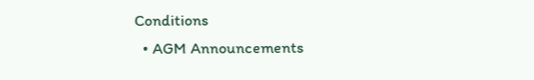Conditions
  • AGM Announcements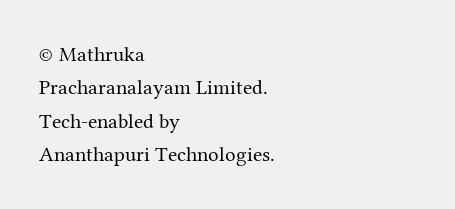© Mathruka Pracharanalayam Limited.
Tech-enabled by Ananthapuri Technologies.